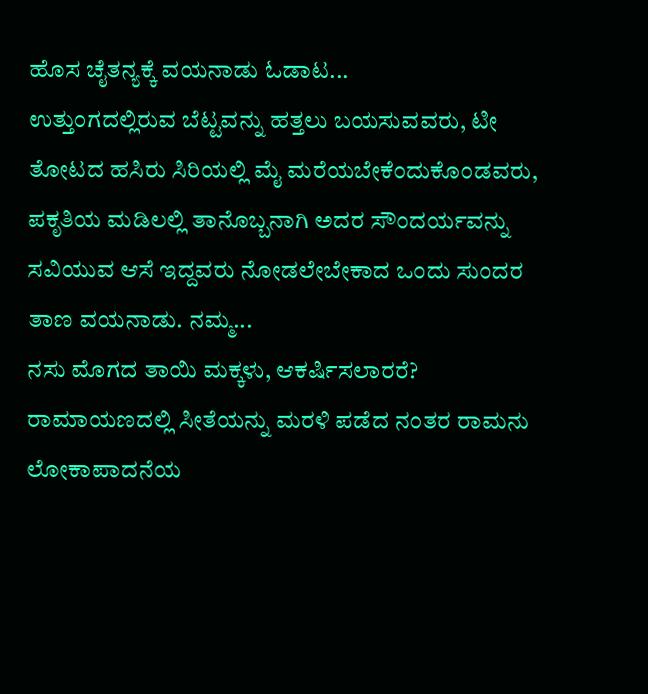ಹೊಸ ಚೈತನ್ಯಕ್ಕೆ ವಯನಾಡು ಓಡಾಟ...
ಉತ್ತುಂಗದಲ್ಲಿರುವ ಬೆಟ್ಟವನ್ನು ಹತ್ತಲು ಬಯಸುವವರು, ಟೀ ತೋಟದ ಹಸಿರು ಸಿರಿಯಲ್ಲಿ ಮೈ ಮರೆಯಬೇಕೆಂದುಕೊಂಡವರು, ಪಕೃತಿಯ ಮಡಿಲಲ್ಲಿ ತಾನೊಬ್ಬನಾಗಿ ಅದರ ಸೌಂದರ್ಯವನ್ನು ಸವಿಯುವ ಆಸೆ ಇದ್ದವರು ನೋಡಲೇಬೇಕಾದ ಒಂದು ಸುಂದರ ತಾಣ ವಯನಾಡು. ನಮ್ಮ...
ನಸು ಮೊಗದ ತಾಯಿ ಮಕ್ಕಳು, ಆಕರ್ಷಿಸಲಾರರೆ?
ರಾಮಾಯಣದಲ್ಲಿ ಸೀತೆಯನ್ನು ಮರಳಿ ಪಡೆದ ನಂತರ ರಾಮನು ಲೋಕಾಪಾದನೆಯ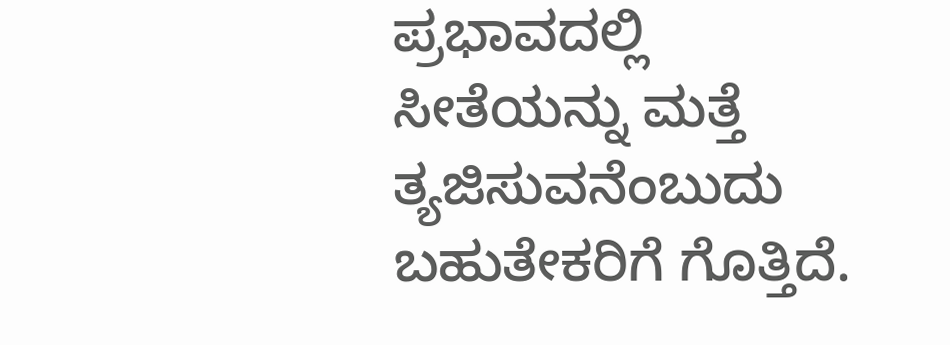ಪ್ರಭಾವದಲ್ಲಿ ಸೀತೆಯನ್ನು ಮತ್ತೆ ತ್ಯಜಿಸುವನೆಂಬುದು ಬಹುತೇಕರಿಗೆ ಗೊತ್ತಿದೆ.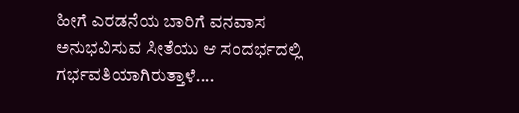ಹೀಗೆ ಎರಡನೆಯ ಬಾರಿಗೆ ವನವಾಸ ಅನುಭವಿಸುವ ಸೀತೆಯು ಆ ಸಂದರ್ಭದಲ್ಲಿ ಗರ್ಭವತಿಯಾಗಿರುತ್ತಾಳೆ....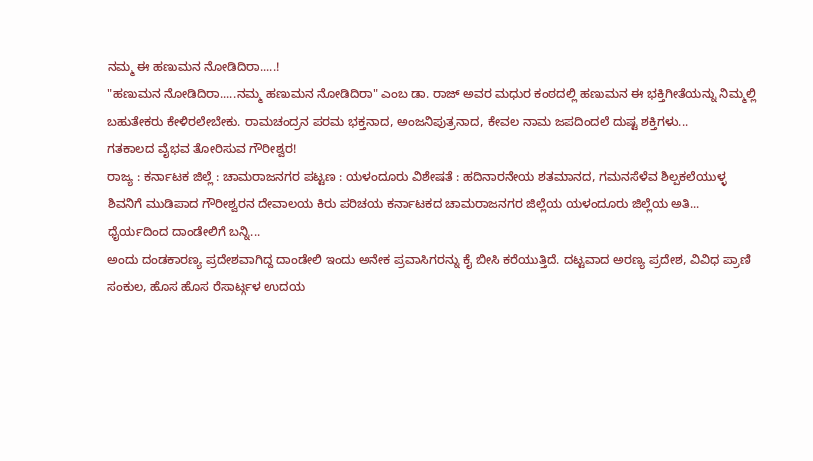ನಮ್ಮ ಈ ಹಣುಮನ ನೋಡಿದಿರಾ.....!
"ಹಣುಮನ ನೋಡಿದಿರಾ.....ನಮ್ಮ ಹಣುಮನ ನೋಡಿದಿರಾ" ಎಂಬ ಡಾ. ರಾಜ್ ಅವರ ಮಧುರ ಕಂಠದಲ್ಲಿ ಹಣುಮನ ಈ ಭಕ್ತಿಗೀತೆಯನ್ನು ನಿಮ್ಮಲ್ಲಿ ಬಹುತೇಕರು ಕೇಳಿರಲೇಬೇಕು. ರಾಮಚಂದ್ರನ ಪರಮ ಭಕ್ತನಾದ, ಅಂಜನಿಪುತ್ರನಾದ, ಕೇವಲ ನಾಮ ಜಪದಿಂದಲೆ ದುಷ್ಟ ಶಕ್ತಿಗಳು...
ಗತಕಾಲದ ವೈಭವ ತೋರಿಸುವ ಗೌರೀಶ್ವರ!
ರಾಜ್ಯ : ಕರ್ನಾಟಕ ಜಿಲ್ಲೆ : ಚಾಮರಾಜನಗರ ಪಟ್ಟಣ : ಯಳಂದೂರು ವಿಶೇಷತೆ : ಹದಿನಾರನೇಯ ಶತಮಾನದ, ಗಮನಸೆಳೆವ ಶಿಲ್ಪಕಲೆಯುಳ್ಳ ಶಿವನಿಗೆ ಮುಡಿಪಾದ ಗೌರೀಶ್ವರನ ದೇವಾಲಯ ಕಿರು ಪರಿಚಯ ಕರ್ನಾಟಕದ ಚಾಮರಾಜನಗರ ಜಿಲ್ಲೆಯ ಯಳಂದೂರು ಜಿಲ್ಲೆಯ ಅತಿ...
ಧೈರ್ಯದಿಂದ ದಾಂಡೇಲಿಗೆ ಬನ್ನಿ...
ಅಂದು ದಂಡಕಾರಣ್ಯ ಪ್ರದೇಶವಾಗಿದ್ದ ದಾಂಡೇಲಿ ಇಂದು ಅನೇಕ ಪ್ರವಾಸಿಗರನ್ನು ಕೈ ಬೀಸಿ ಕರೆಯುತ್ತಿದೆ. ದಟ್ಟವಾದ ಅರಣ್ಯ ಪ್ರದೇಶ, ವಿವಿಧ ಪ್ರಾಣಿ ಸಂಕುಲ, ಹೊಸ ಹೊಸ ರೆಸಾರ್ಟ್ಗಳ ಉದಯ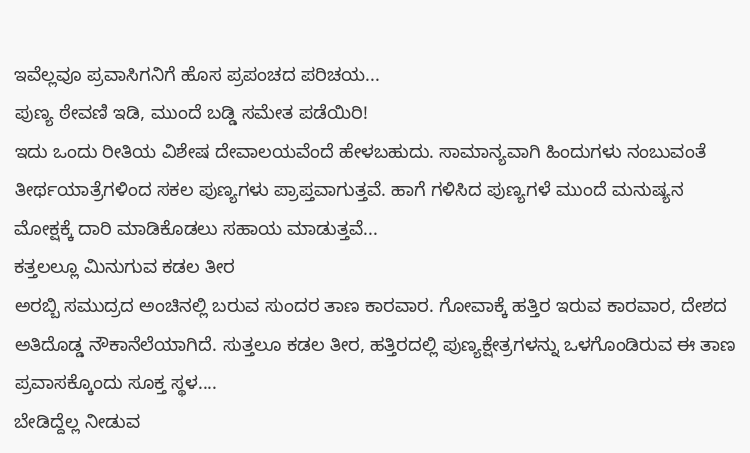ಇವೆಲ್ಲವೂ ಪ್ರವಾಸಿಗನಿಗೆ ಹೊಸ ಪ್ರಪಂಚದ ಪರಿಚಯ...
ಪುಣ್ಯ ಠೇವಣಿ ಇಡಿ, ಮುಂದೆ ಬಡ್ಡಿ ಸಮೇತ ಪಡೆಯಿರಿ!
ಇದು ಒಂದು ರೀತಿಯ ವಿಶೇಷ ದೇವಾಲಯವೆಂದೆ ಹೇಳಬಹುದು. ಸಾಮಾನ್ಯವಾಗಿ ಹಿಂದುಗಳು ನಂಬುವಂತೆ ತೀರ್ಥಯಾತ್ರೆಗಳಿಂದ ಸಕಲ ಪುಣ್ಯಗಳು ಪ್ರಾಪ್ತವಾಗುತ್ತವೆ. ಹಾಗೆ ಗಳಿಸಿದ ಪುಣ್ಯಗಳೆ ಮುಂದೆ ಮನುಷ್ಯನ ಮೋಕ್ಷಕ್ಕೆ ದಾರಿ ಮಾಡಿಕೊಡಲು ಸಹಾಯ ಮಾಡುತ್ತವೆ...
ಕತ್ತಲಲ್ಲೂ ಮಿನುಗುವ ಕಡಲ ತೀರ
ಅರಬ್ಬಿ ಸಮುದ್ರದ ಅಂಚಿನಲ್ಲಿ ಬರುವ ಸುಂದರ ತಾಣ ಕಾರವಾರ. ಗೋವಾಕ್ಕೆ ಹತ್ತಿರ ಇರುವ ಕಾರವಾರ, ದೇಶದ ಅತಿದೊಡ್ಡ ನೌಕಾನೆಲೆಯಾಗಿದೆ. ಸುತ್ತಲೂ ಕಡಲ ತೀರ, ಹತ್ತಿರದಲ್ಲಿ ಪುಣ್ಯಕ್ಷೇತ್ರಗಳನ್ನು ಒಳಗೊಂಡಿರುವ ಈ ತಾಣ ಪ್ರವಾಸಕ್ಕೊಂದು ಸೂಕ್ತ ಸ್ಥಳ....
ಬೇಡಿದ್ದೆಲ್ಲ ನೀಡುವ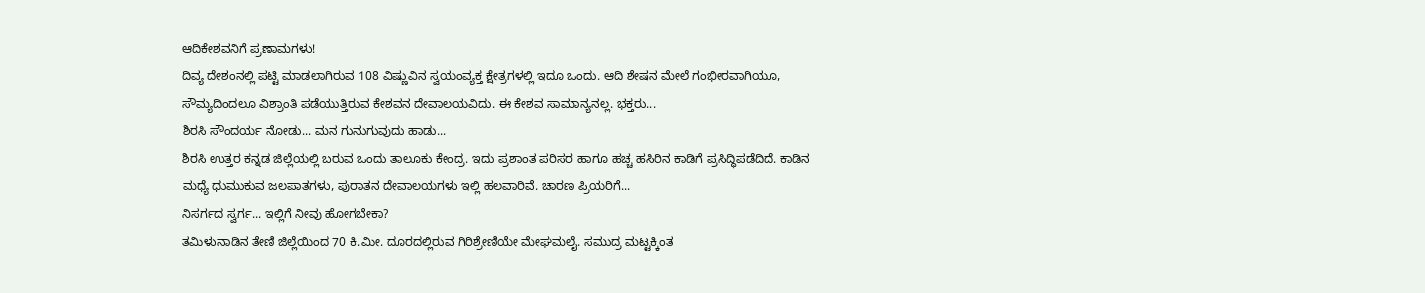ಆದಿಕೇಶವನಿಗೆ ಪ್ರಣಾಮಗಳು!
ದಿವ್ಯ ದೇಶಂನಲ್ಲಿ ಪಟ್ಟಿ ಮಾಡಲಾಗಿರುವ 108 ವಿಷ್ಣುವಿನ ಸ್ವಯಂವ್ಯಕ್ತ ಕ್ಷೇತ್ರಗಳಲ್ಲಿ ಇದೂ ಒಂದು. ಆದಿ ಶೇಷನ ಮೇಲೆ ಗಂಭೀರವಾಗಿಯೂ, ಸೌಮ್ಯದಿಂದಲೂ ವಿಶ್ರಾಂತಿ ಪಡೆಯುತ್ತಿರುವ ಕೇಶವನ ದೇವಾಲಯವಿದು. ಈ ಕೇಶವ ಸಾಮಾನ್ಯನಲ್ಲ. ಭಕ್ತರು...
ಶಿರಸಿ ಸೌಂದರ್ಯ ನೋಡು... ಮನ ಗುನುಗುವುದು ಹಾಡು...
ಶಿರಸಿ ಉತ್ತರ ಕನ್ನಡ ಜಿಲ್ಲೆಯಲ್ಲಿ ಬರುವ ಒಂದು ತಾಲೂಕು ಕೇಂದ್ರ. ಇದು ಪ್ರಶಾಂತ ಪರಿಸರ ಹಾಗೂ ಹಚ್ಚ ಹಸಿರಿನ ಕಾಡಿಗೆ ಪ್ರಸಿದ್ಧಿಪಡೆದಿದೆ. ಕಾಡಿನ ಮಧ್ಯೆ ಧುಮುಕುವ ಜಲಪಾತಗಳು, ಪುರಾತನ ದೇವಾಲಯಗಳು ಇಲ್ಲಿ ಹಲವಾರಿವೆ. ಚಾರಣ ಪ್ರಿಯರಿಗೆ...
ನಿಸರ್ಗದ ಸ್ವರ್ಗ... ಇಲ್ಲಿಗೆ ನೀವು ಹೋಗಬೇಕಾ?
ತಮಿಳುನಾಡಿನ ತೇಣಿ ಜಿಲ್ಲೆಯಿಂದ 70 ಕಿ.ಮೀ. ದೂರದಲ್ಲಿರುವ ಗಿರಿಶ್ರೇಣಿಯೇ ಮೇಘಮಲೈ. ಸಮುದ್ರ ಮಟ್ಟಕ್ಕಿಂತ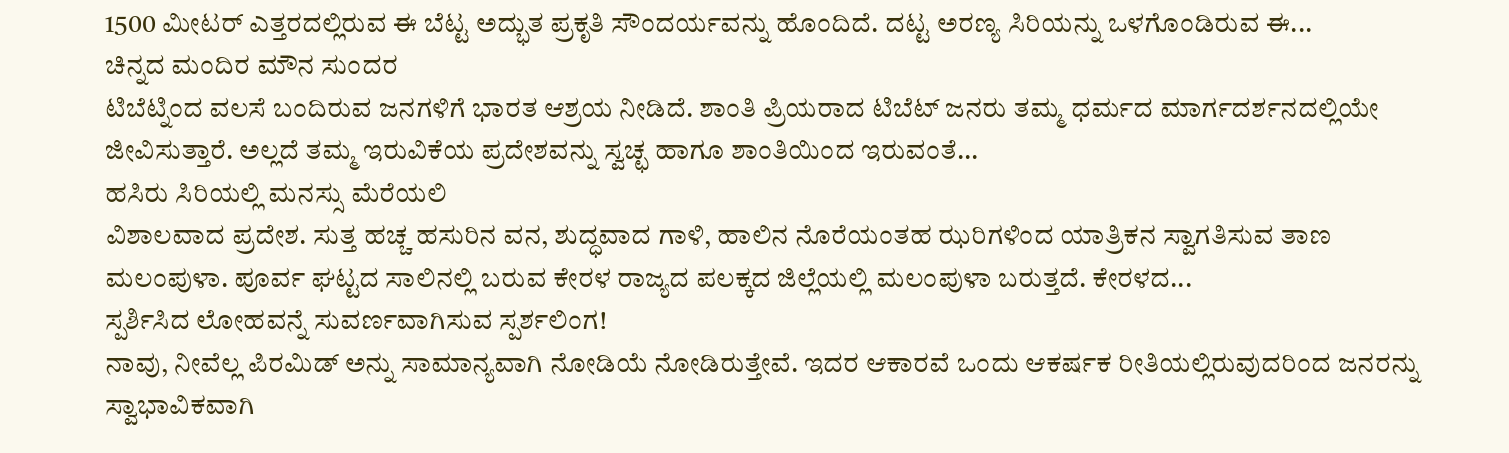1500 ಮೀಟರ್ ಎತ್ತರದಲ್ಲಿರುವ ಈ ಬೆಟ್ಟ ಅದ್ಭುತ ಪ್ರಕೃತಿ ಸೌಂದರ್ಯವನ್ನು ಹೊಂದಿದೆ. ದಟ್ಟ ಅರಣ್ಯ ಸಿರಿಯನ್ನು ಒಳಗೊಂಡಿರುವ ಈ...
ಚಿನ್ನದ ಮಂದಿರ ಮೌನ ಸುಂದರ
ಟಿಬೆಟ್ನಿಂದ ವಲಸೆ ಬಂದಿರುವ ಜನಗಳಿಗೆ ಭಾರತ ಆಶ್ರಯ ನೀಡಿದೆ. ಶಾಂತಿ ಪ್ರಿಯರಾದ ಟಿಬೆಟ್ ಜನರು ತಮ್ಮ ಧರ್ಮದ ಮಾರ್ಗದರ್ಶನದಲ್ಲಿಯೇ ಜೀವಿಸುತ್ತಾರೆ. ಅಲ್ಲದೆ ತಮ್ಮ ಇರುವಿಕೆಯ ಪ್ರದೇಶವನ್ನು ಸ್ವಚ್ಛ ಹಾಗೂ ಶಾಂತಿಯಿಂದ ಇರುವಂತೆ...
ಹಸಿರು ಸಿರಿಯಲ್ಲಿ ಮನಸ್ಸು ಮೆರೆಯಲಿ
ವಿಶಾಲವಾದ ಪ್ರದೇಶ. ಸುತ್ತ ಹಚ್ಚ ಹಸುರಿನ ವನ, ಶುದ್ಧವಾದ ಗಾಳಿ, ಹಾಲಿನ ನೊರೆಯಂತಹ ಝರಿಗಳಿಂದ ಯಾತ್ರಿಕನ ಸ್ವಾಗತಿಸುವ ತಾಣ ಮಲಂಪುಳಾ. ಪೂರ್ವ ಘಟ್ಟದ ಸಾಲಿನಲ್ಲಿ ಬರುವ ಕೇರಳ ರಾಜ್ಯದ ಪಲಕ್ಕದ ಜಿಲ್ಲೆಯಲ್ಲಿ ಮಲಂಪುಳಾ ಬರುತ್ತದೆ. ಕೇರಳದ...
ಸ್ಪರ್ಶಿಸಿದ ಲೋಹವನ್ನೆ ಸುವರ್ಣವಾಗಿಸುವ ಸ್ಪರ್ಶಲಿಂಗ!
ನಾವು, ನೀವೆಲ್ಲ ಪಿರಮಿಡ್ ಅನ್ನು ಸಾಮಾನ್ಯವಾಗಿ ನೋಡಿಯೆ ನೋಡಿರುತ್ತೇವೆ. ಇದರ ಆಕಾರವೆ ಒಂದು ಆಕರ್ಷಕ ರೀತಿಯಲ್ಲಿರುವುದರಿಂದ ಜನರನ್ನು ಸ್ವಾಭಾವಿಕವಾಗಿ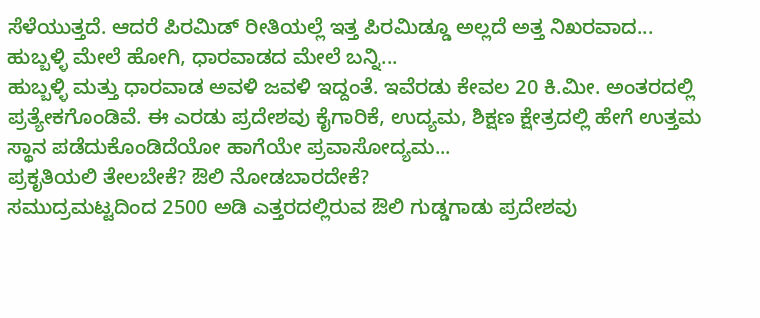ಸೆಳೆಯುತ್ತದೆ. ಆದರೆ ಪಿರಮಿಡ್ ರೀತಿಯಲ್ಲೆ ಇತ್ತ ಪಿರಮಿಡ್ಡೂ ಅಲ್ಲದೆ ಅತ್ತ ನಿಖರವಾದ...
ಹುಬ್ಬಳ್ಳಿ ಮೇಲೆ ಹೋಗಿ, ಧಾರವಾಡದ ಮೇಲೆ ಬನ್ನಿ...
ಹುಬ್ಬಳ್ಳಿ ಮತ್ತು ಧಾರವಾಡ ಅವಳಿ ಜವಳಿ ಇದ್ದಂತೆ. ಇವೆರಡು ಕೇವಲ 20 ಕಿ.ಮೀ. ಅಂತರದಲ್ಲಿ ಪ್ರತ್ಯೇಕಗೊಂಡಿವೆ. ಈ ಎರಡು ಪ್ರದೇಶವು ಕೈಗಾರಿಕೆ, ಉದ್ಯಮ, ಶಿಕ್ಷಣ ಕ್ಷೇತ್ರದಲ್ಲಿ ಹೇಗೆ ಉತ್ತಮ ಸ್ಥಾನ ಪಡೆದುಕೊಂಡಿದೆಯೋ ಹಾಗೆಯೇ ಪ್ರವಾಸೋದ್ಯಮ...
ಪ್ರಕೃತಿಯಲಿ ತೇಲಬೇಕೆ? ಔಲಿ ನೋಡಬಾರದೇಕೆ?
ಸಮುದ್ರಮಟ್ಟದಿಂದ 2500 ಅಡಿ ಎತ್ತರದಲ್ಲಿರುವ ಔಲಿ ಗುಡ್ಡಗಾಡು ಪ್ರದೇಶವು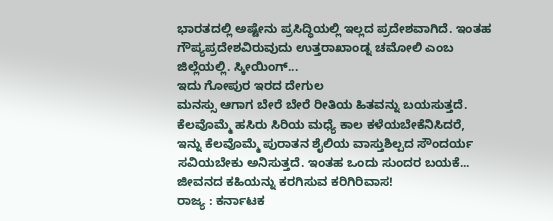ಭಾರತದಲ್ಲಿ ಅಷ್ಟೇನು ಪ್ರಸಿದ್ಧಿಯಲ್ಲಿ ಇಲ್ಲದ ಪ್ರದೇಶವಾಗಿದೆ. ಇಂತಹ ಗೌಪ್ಯಪ್ರದೇಶವಿರುವುದು ಉತ್ತರಾಖಾಂಡ್ನ ಚಮೋಲಿ ಎಂಬ ಜಿಲ್ಲೆಯಲ್ಲಿ. ಸ್ಕೀಯಿಂಗ್...
ಇದು ಗೋಪುರ ಇರದ ದೇಗುಲ
ಮನಸ್ಸು ಆಗಾಗ ಬೇರೆ ಬೇರೆ ರೀತಿಯ ಹಿತವನ್ನು ಬಯಸುತ್ತದೆ. ಕೆಲವೊಮ್ಮೆ ಹಸಿರು ಸಿರಿಯ ಮಧ್ಯೆ ಕಾಲ ಕಳೆಯಬೇಕೆನಿಸಿದರೆ, ಇನ್ನು ಕೆಲವೊಮ್ಮೆ ಪುರಾತನ ಶೈಲಿಯ ವಾಸ್ತುಶಿಲ್ಪದ ಸೌಂದರ್ಯ ಸವಿಯಬೇಕು ಅನಿಸುತ್ತದೆ. ಇಂತಹ ಒಂದು ಸುಂದರ ಬಯಕೆ...
ಜೀವನದ ಕಹಿಯನ್ನು ಕರಗಿಸುವ ಕರಿಗಿರಿವಾಸ!
ರಾಜ್ಯ : ಕರ್ನಾಟಕ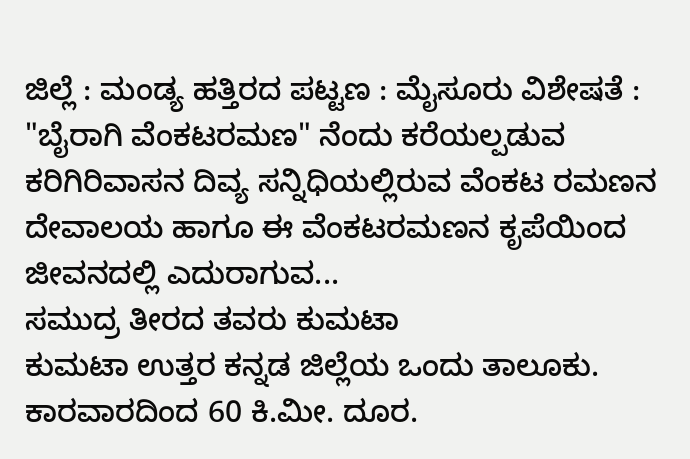ಜಿಲ್ಲೆ : ಮಂಡ್ಯ ಹತ್ತಿರದ ಪಟ್ಟಣ : ಮೈಸೂರು ವಿಶೇಷತೆ : "ಬೈರಾಗಿ ವೆಂಕಟರಮಣ" ನೆಂದು ಕರೆಯಲ್ಪಡುವ ಕರಿಗಿರಿವಾಸನ ದಿವ್ಯ ಸನ್ನಿಧಿಯಲ್ಲಿರುವ ವೆಂಕಟ ರಮಣನ ದೇವಾಲಯ ಹಾಗೂ ಈ ವೆಂಕಟರಮಣನ ಕೃಪೆಯಿಂದ ಜೀವನದಲ್ಲಿ ಎದುರಾಗುವ...
ಸಮುದ್ರ ತೀರದ ತವರು ಕುಮಟಾ
ಕುಮಟಾ ಉತ್ತರ ಕನ್ನಡ ಜಿಲ್ಲೆಯ ಒಂದು ತಾಲೂಕು. ಕಾರವಾರದಿಂದ 60 ಕಿ.ಮೀ. ದೂರ.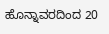ಹೊನ್ನಾವರದಿಂದ 20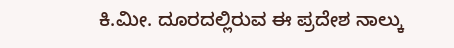ಕಿ.ಮೀ. ದೂರದಲ್ಲಿರುವ ಈ ಪ್ರದೇಶ ನಾಲ್ಕು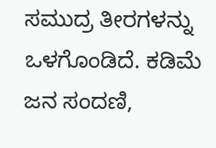ಸಮುದ್ರ ತೀರಗಳನ್ನು ಒಳಗೊಂಡಿದೆ. ಕಡಿಮೆ ಜನ ಸಂದಣಿ,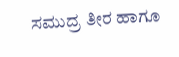ಸಮುದ್ರ ತೀರ ಹಾಗೂ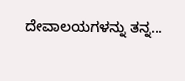ದೇವಾಲಯಗಳನ್ನು ತನ್ನ...